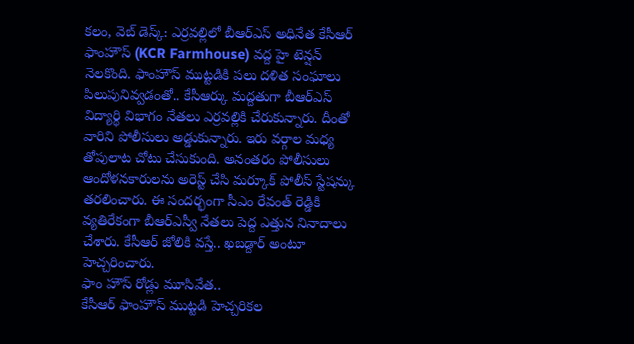కలం, వెబ్ డెస్క్: ఎర్రవల్లిలో బీఆర్ఎస్ అధినేత కేసీఆర్ ఫాంహౌస్ (KCR Farmhouse) వద్ద హై టెన్షన్ నెలకొంది. ఫాంహౌస్ ముట్టడికి పలు దళిత సంఘాలు పిలుపునివ్వడంతో.. కేసీఆర్కు మద్దతుగా బీఆర్ఎస్ విద్యార్థి విభాగం నేతలు ఎర్రవల్లికి చేరుకున్నారు. దీంతో వారిని పోలీసులు అడ్డుకున్నారు. ఇరు వర్గాల మధ్య తోపులాట చోటు చేసుకుంది. అనంతరం పోలీసులు ఆందోళనకారులను అరెస్ట్ చేసి మర్కూక్ పోలీస్ స్టేషన్కు తరలించారు. ఈ సందర్భంగా సీఎం రేవంత్ రెడ్డికి వ్యతిరేకంగా బీఆర్ఎస్వీ నేతలు పెద్ద ఎత్తున నినాదాలు చేశారు. కేసీఆర్ జోలికి వస్తే.. ఖబడ్దార్ అంటూ హెచ్చరించారు.
ఫాం హౌస్ రోడ్లు మూసివేత..
కేసీఆర్ ఫాంహౌస్ ముట్టడి హెచ్చరికల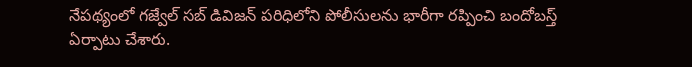నేపథ్యంలో గజ్వేల్ సబ్ డివిజన్ పరిధిలోని పోలీసులను భారీగా రప్పించి బందోబస్త్ ఏర్పాటు చేశారు.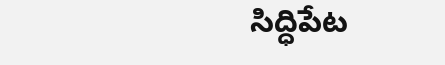సిద్ధిపేట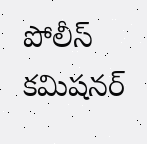పోలీస్ కమిషనర్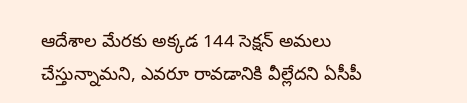ఆదేశాల మేరకు అక్కడ 144 సెక్షన్ అమలు చేస్తున్నామని, ఎవరూ రావడానికి వీల్లేదని ఏసీపీ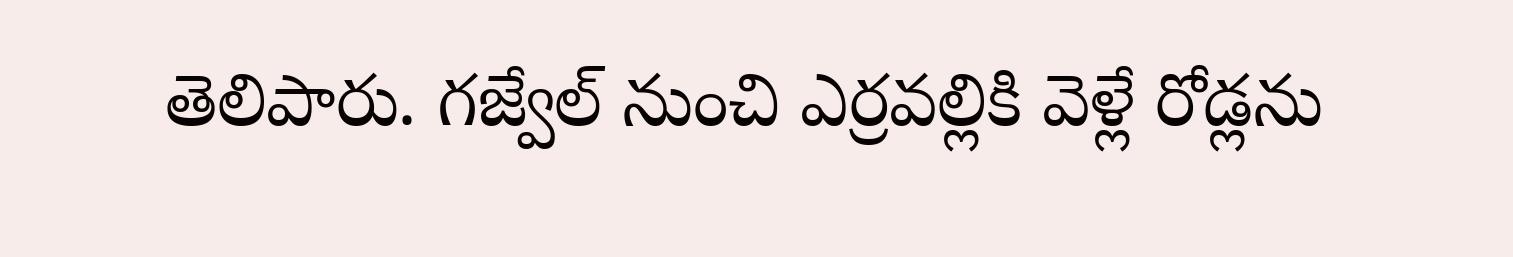తెలిపారు. గజ్వేల్ నుంచి ఎర్రవల్లికి వెళ్లే రోడ్లను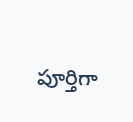పూర్తిగా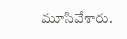మూసివేశారు.